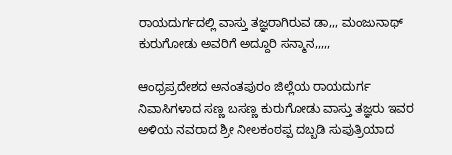ರಾಯದುರ್ಗದಲ್ಲಿ ವಾಸ್ತು ತಜ್ಞರಾಗಿರುವ ಡಾ,,, ಮಂಜುನಾಥ್ ಕುರುಗೋಡು ಅವರಿಗೆ ಅದ್ದೂರಿ ಸನ್ಮಾನ,,,,,

ಆಂಧ್ರಪ್ರದೇಶದ ಅನಂತಪುರಂ ಜಿಲ್ಲೆಯ ರಾಯದುರ್ಗ ನಿವಾಸಿಗಳಾದ ಸಣ್ಣ ಬಸಣ್ಣ ಕುರುಗೋಡು ವಾಸ್ತು ತಜ್ಞರು ಇವರ ಅಳಿಯ ನವರಾದ ಶ್ರೀ ನೀಲಕಂಠಪ್ಪ ದಬ್ಬಡಿ ಸುಪುತ್ರಿಯಾದ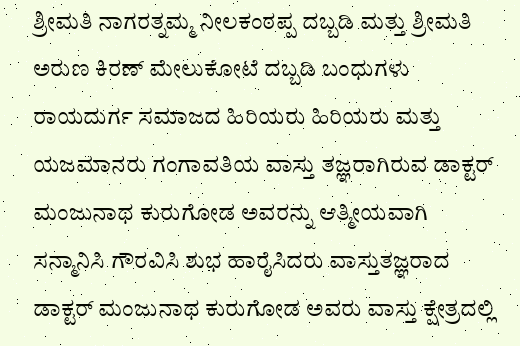ಶ್ರೀಮತಿ ನಾಗರತ್ನಮ್ಮ ನೀಲಕಂಠಪ್ಪ ದಬ್ಬಡಿ ಮತ್ತು ಶ್ರೀಮತಿ ಅರುಣ ಕಿರಣ್ ಮೇಲುಕೋಟೆ ದಬ್ಬಡಿ ಬಂಧುಗಳು ರಾಯದುರ್ಗ ಸಮಾಜದ ಹಿರಿಯರು ಹಿರಿಯರು ಮತ್ತು ಯಜಮಾನರು ಗಂಗಾವತಿಯ ವಾಸ್ತು ತಜ್ಞರಾಗಿರುವ ಡಾಕ್ಟರ್ ಮಂಜುನಾಥ ಕುರುಗೋಡ ಅವರನ್ನು ಆತ್ಮೀಯವಾಗಿ ಸನ್ಮಾನಿಸಿ ಗೌರವಿಸಿ ಶುಭ ಹಾರೈಸಿದರು ವಾಸ್ತುತಜ್ಞರಾದ ಡಾಕ್ಟರ್ ಮಂಜುನಾಥ ಕುರುಗೋಡ ಅವರು ವಾಸ್ತು ಕ್ಷೇತ್ರದಲ್ಲಿ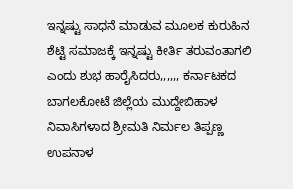ಇನ್ನಷ್ಟು ಸಾಧನೆ ಮಾಡುವ ಮೂಲಕ ಕುರುಹಿನ ಶೆಟ್ಟಿ ಸಮಾಜಕ್ಕೆ ಇನ್ನಷ್ಟು ಕೀರ್ತಿ ತರುವಂತಾಗಲಿ ಎಂದು ಶುಭ ಹಾರೈಸಿದರು,,,,,, ಕರ್ನಾಟಕದ ಬಾಗಲಕೋಟೆ ಜಿಲ್ಲೆಯ ಮುದ್ದೇಬಿಹಾಳ ನಿವಾಸಿಗಳಾದ ಶ್ರೀಮತಿ ನಿರ್ಮಲ ತಿಪ್ಪಣ್ಣ ಉಪನಾಳ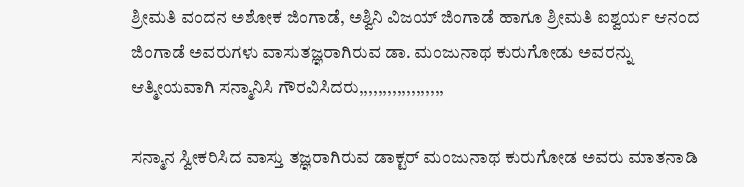ಶ್ರೀಮತಿ ವಂದನ ಅಶೋಕ ಜಿಂಗಾಡೆ, ಅಶ್ವಿನಿ ವಿಜಯ್ ಜಿಂಗಾಡೆ ಹಾಗೂ ಶ್ರೀಮತಿ ಐಶ್ವರ್ಯ ಆನಂದ ಜಿಂಗಾಡೆ ಅವರುಗಳು ವಾಸುತಜ್ಞರಾಗಿರುವ ಡಾ. ಮಂಜುನಾಥ ಕುರುಗೋಡು ಅವರನ್ನು ಆತ್ಮೀಯವಾಗಿ ಸನ್ಮಾನಿಸಿ ಗೌರವಿಸಿದರು,,,,,,,,,,,,,,,,,,

ಸನ್ಮಾನ ಸ್ವೀಕರಿಸಿದ ವಾಸ್ತು ತಜ್ಞರಾಗಿರುವ ಡಾಕ್ಟರ್ ಮಂಜುನಾಥ ಕುರುಗೋಡ ಅವರು ಮಾತನಾಡಿ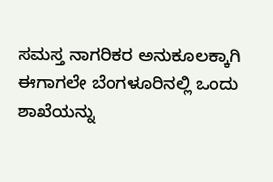ಸಮಸ್ತ ನಾಗರಿಕರ ಅನುಕೂಲಕ್ಕಾಗಿ ಈಗಾಗಲೇ ಬೆಂಗಳೂರಿನಲ್ಲಿ ಒಂದು ಶಾಖೆಯನ್ನು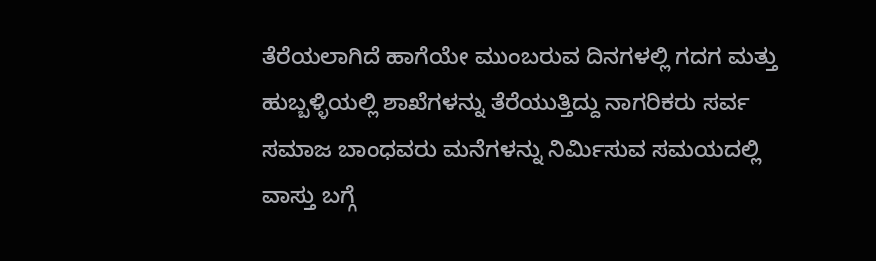ತೆರೆಯಲಾಗಿದೆ ಹಾಗೆಯೇ ಮುಂಬರುವ ದಿನಗಳಲ್ಲಿ ಗದಗ ಮತ್ತು ಹುಬ್ಬಳ್ಳಿಯಲ್ಲಿ ಶಾಖೆಗಳನ್ನು ತೆರೆಯುತ್ತಿದ್ದು ನಾಗರಿಕರು ಸರ್ವ ಸಮಾಜ ಬಾಂಧವರು ಮನೆಗಳನ್ನು ನಿರ್ಮಿಸುವ ಸಮಯದಲ್ಲಿ ವಾಸ್ತು ಬಗ್ಗೆ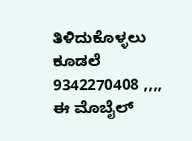ತಿಳಿದುಕೊಳ್ಳಲು ಕೂಡಲೆ 9342270408 ,,,, ಈ ಮೊಬೈಲ್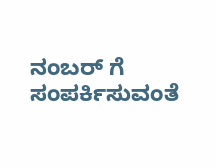ನಂಬರ್ ಗೆ ಸಂಪರ್ಕಿಸುವಂತೆ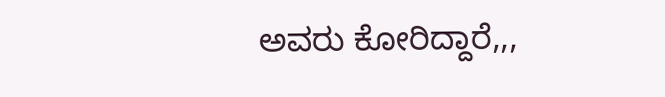ಅವರು ಕೋರಿದ್ದಾರೆ,,,